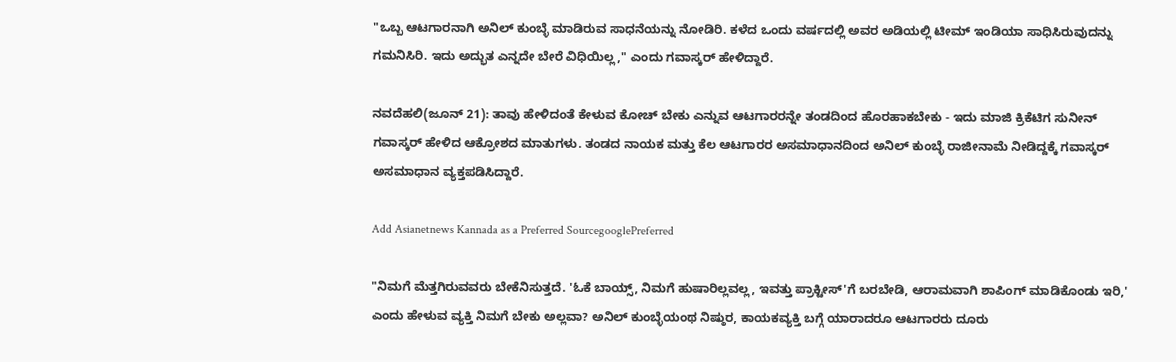"ಒಬ್ಬ ಆಟಗಾರನಾಗಿ ಅನಿಲ್ ಕುಂಬ್ಳೆ ಮಾಡಿರುವ ಸಾಧನೆಯನ್ನು ನೋಡಿರಿ. ಕಳೆದ ಒಂದು ವರ್ಷದಲ್ಲಿ ಅವರ ಅಡಿಯಲ್ಲಿ ಟೀಮ್ ಇಂಡಿಯಾ ಸಾಧಿಸಿರುವುದನ್ನು ಗಮನಿಸಿರಿ. ಇದು ಅದ್ಭುತ ಎನ್ನದೇ ಬೇರೆ ವಿಧಿಯಿಲ್ಲ," ಎಂದು ಗವಾಸ್ಕರ್ ಹೇಳಿದ್ದಾರೆ.

ನವದೆಹಲಿ(ಜೂನ್ 21): ತಾವು ಹೇಳಿದಂತೆ ಕೇಳುವ ಕೋಚ್ ಬೇಕು ಎನ್ನುವ ಆಟಗಾರರನ್ನೇ ತಂಡದಿಂದ ಹೊರಹಾಕಬೇಕು - ಇದು ಮಾಜಿ ಕ್ರಿಕೆಟಿಗ ಸುನೀನ್ ಗವಾಸ್ಕರ್ ಹೇಳಿದ ಆಕ್ರೋಶದ ಮಾತುಗಳು. ತಂಡದ ನಾಯಕ ಮತ್ತು ಕೆಲ ಆಟಗಾರರ ಅಸಮಾಧಾನದಿಂದ ಅನಿಲ್ ಕುಂಬ್ಳೆ ರಾಜೀನಾಮೆ ನೀಡಿದ್ದಕ್ಕೆ ಗವಾಸ್ಕರ್ ಅಸಮಾಧಾನ ವ್ಯಕ್ತಪಡಿಸಿದ್ದಾರೆ.

Add Asianetnews Kannada as a Preferred SourcegooglePreferred

"ನಿಮಗೆ ಮೆತ್ತಗಿರುವವರು ಬೇಕೆನಿಸುತ್ತದೆ. 'ಓಕೆ ಬಾಯ್ಸ್, ನಿಮಗೆ ಹುಷಾರಿಲ್ಲವಲ್ಲ, ಇವತ್ತು ಪ್ರಾಕ್ಟೀಸ್'ಗೆ ಬರಬೇಡಿ, ಆರಾಮವಾಗಿ ಶಾಪಿಂಗ್ ಮಾಡಿಕೊಂಡು ಇರಿ,' ಎಂದು ಹೇಳುವ ವ್ಯಕ್ತಿ ನಿಮಗೆ ಬೇಕು ಅಲ್ಲವಾ? ಅನಿಲ್ ಕುಂಬ್ಳೆಯಂಥ ನಿಷ್ಠುರ, ಕಾಯಕವ್ಯಕ್ತಿ ಬಗ್ಗೆ ಯಾರಾದರೂ ಆಟಗಾರರು ದೂರು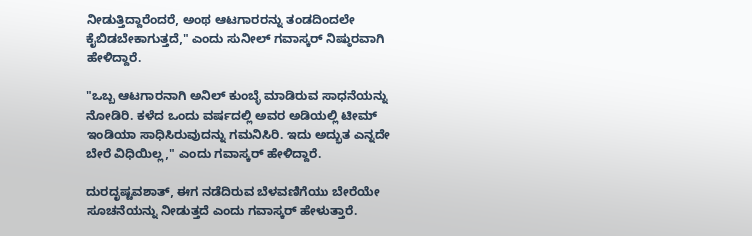ನೀಡುತ್ತಿದ್ದಾರೆಂದರೆ, ಅಂಥ ಆಟಗಾರರನ್ನು ತಂಡದಿಂದಲೇ ಕೈಬಿಡಬೇಕಾಗುತ್ತದೆ," ಎಂದು ಸುನೀಲ್ ಗವಾಸ್ಕರ್ ನಿಷ್ಠುರವಾಗಿ ಹೇಳಿದ್ದಾರೆ.

"ಒಬ್ಬ ಆಟಗಾರನಾಗಿ ಅನಿಲ್ ಕುಂಬ್ಳೆ ಮಾಡಿರುವ ಸಾಧನೆಯನ್ನು ನೋಡಿರಿ. ಕಳೆದ ಒಂದು ವರ್ಷದಲ್ಲಿ ಅವರ ಅಡಿಯಲ್ಲಿ ಟೀಮ್ ಇಂಡಿಯಾ ಸಾಧಿಸಿರುವುದನ್ನು ಗಮನಿಸಿರಿ. ಇದು ಅದ್ಭುತ ಎನ್ನದೇ ಬೇರೆ ವಿಧಿಯಿಲ್ಲ," ಎಂದು ಗವಾಸ್ಕರ್ ಹೇಳಿದ್ದಾರೆ.

ದುರದೃಷ್ಟವಶಾತ್, ಈಗ ನಡೆದಿರುವ ಬೆಳವಣಿಗೆಯು ಬೇರೆಯೇ ಸೂಚನೆಯನ್ನು ನೀಡುತ್ತದೆ ಎಂದು ಗವಾಸ್ಕರ್ ಹೇಳುತ್ತಾರೆ.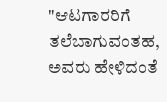"ಆಟಗಾರರಿಗೆ ತಲೆಬಾಗುವಂತಹ, ಅವರು ಹೇಳಿದಂತೆ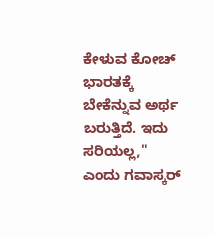ಕೇಳುವ ಕೋಚ್ ಭಾರತಕ್ಕೆ ಬೇಕೆನ್ನುವ ಅರ್ಥ ಬರುತ್ತಿದೆ. ಇದು ಸರಿಯಲ್ಲ," ಎಂದು ಗವಾಸ್ಕರ್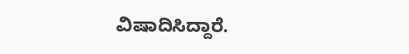ವಿಷಾದಿಸಿದ್ದಾರೆ.